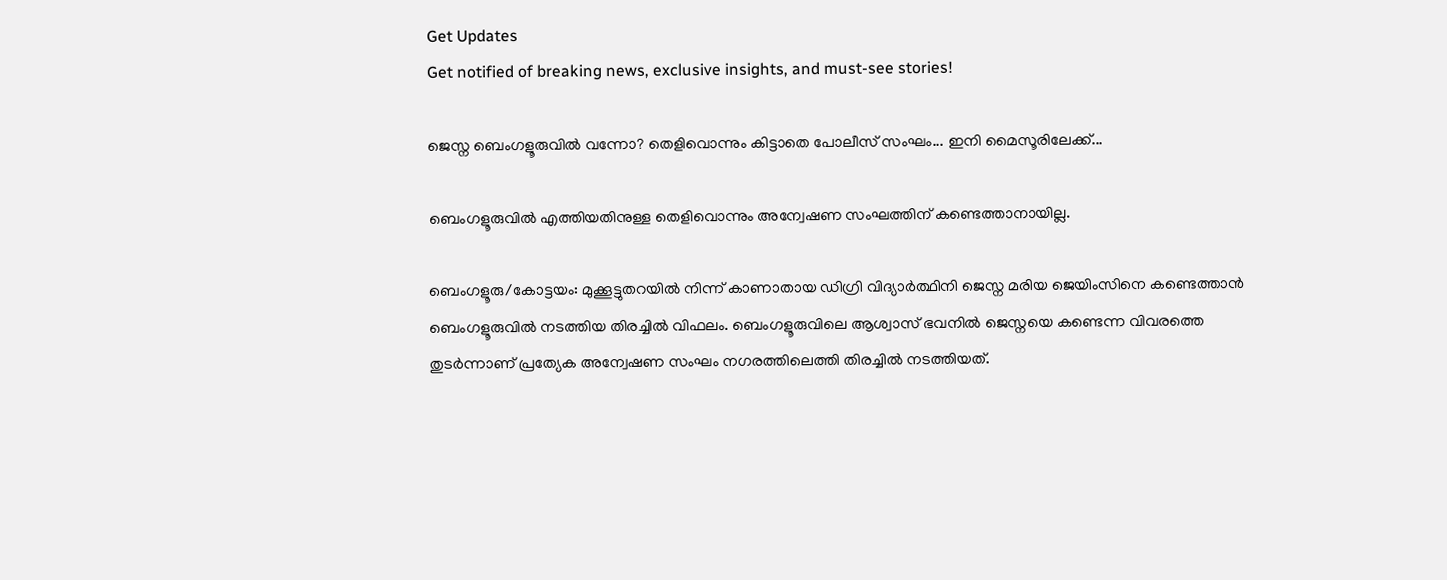Get Updates
Get notified of breaking news, exclusive insights, and must-see stories!

ജെസ്ന ബെംഗളൂരുവിൽ വന്നോ? തെളിവൊന്നും കിട്ടാതെ പോലീസ് സംഘം... ഇനി മൈസൂരിലേക്ക്...

ബെംഗളൂരുവിൽ എത്തിയതിനുള്ള തെളിവൊന്നും അന്വേഷണ സംഘത്തിന് കണ്ടെത്താനായില്ല.

ബെംഗളൂരു/കോട്ടയം: മുക്കൂട്ടുതറയിൽ നിന്ന് കാണാതായ ഡിഗ്രി വിദ്യാർത്ഥിനി ജെസ്ന മരിയ ജെയിംസിനെ കണ്ടെത്താൻ ബെംഗളൂരുവിൽ നടത്തിയ തിരച്ചിൽ വിഫലം. ബെംഗളൂരുവിലെ ആശ്വാസ് ഭവനിൽ ജെസ്നയെ കണ്ടെന്ന വിവരത്തെ തുടർന്നാണ് പ്രത്യേക അന്വേഷണ സംഘം നഗരത്തിലെത്തി തിരച്ചിൽ നടത്തിയത്.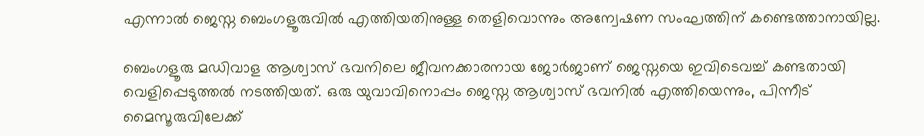എന്നാൽ ജെസ്ന ബെംഗളൂരുവിൽ എത്തിയതിനുള്ള തെളിവൊന്നും അന്വേഷണ സംഘത്തിന് കണ്ടെത്താനായില്ല.

ബെംഗളൂരു മഡിവാള ആശ്വാസ് ഭവനിലെ ജീവനക്കാരനായ ജോർജാണ് ജെസ്നയെ ഇവിടെവച്ച് കണ്ടതായി വെളിപ്പെടുത്തൽ നടത്തിയത്. ഒരു യുവാവിനൊപ്പം ജെസ്ന ആശ്വാസ് ഭവനിൽ എത്തിയെന്നും, പിന്നീട് മൈസൂരുവിലേക്ക്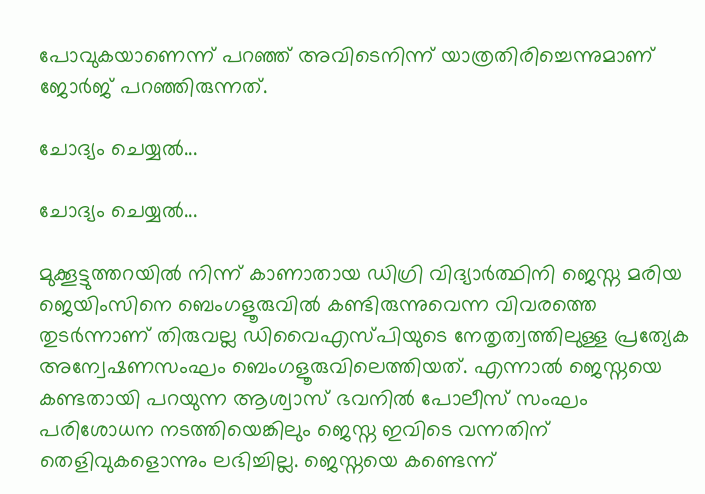പോവുകയാണെന്ന് പറഞ്ഞ് അവിടെനിന്ന് യാത്രതിരിച്ചെന്നുമാണ് ജോർജ് പറഞ്ഞിരുന്നത്.

ചോദ്യം ചെയ്യൽ...

ചോദ്യം ചെയ്യൽ...

മുക്കൂട്ടുത്തറയിൽ നിന്ന് കാണാതായ ഡിഗ്രി വിദ്യാർത്ഥിനി ജെസ്ന മരിയ ജെയിംസിനെ ബെംഗളൂരുവിൽ കണ്ടിരുന്നുവെന്ന വിവരത്തെ തുടർന്നാണ് തിരുവല്ല ഡിവൈഎസ്പിയുടെ നേതൃത്വത്തിലുള്ള പ്രത്യേക അന്വേഷണസംഘം ബെംഗളൂരുവിലെത്തിയത്. എന്നാൽ ജെസ്നയെ കണ്ടതായി പറയുന്ന ആശ്വാസ് ഭവനിൽ പോലീസ് സംഘം പരിശോധന നടത്തിയെങ്കിലും ജെസ്ന ഇവിടെ വന്നതിന് തെളിവുകളൊന്നും ലഭിച്ചില്ല. ജെസ്നയെ കണ്ടെന്ന്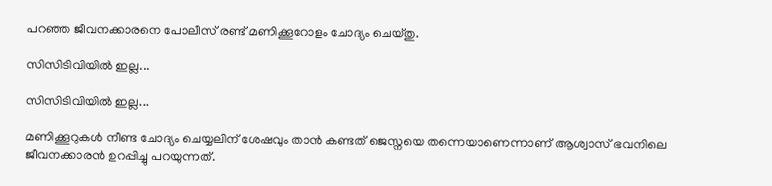പറഞ്ഞ ജീവനക്കാരനെ പോലീസ് രണ്ട് മണിക്കൂറോളം ചോദ്യം ചെയ്തു.

സിസിടിവിയിൽ ഇല്ല...

സിസിടിവിയിൽ ഇല്ല...

മണിക്കൂറുകൾ നീണ്ട ചോദ്യം ചെയ്യലിന് ശേഷവും താൻ കണ്ടത് ജെസ്നയെ തന്നെയാണെന്നാണ് ആശ്വാസ് ഭവനിലെ ജീവനക്കാരൻ ഉറപ്പിച്ചു പറയുന്നത്.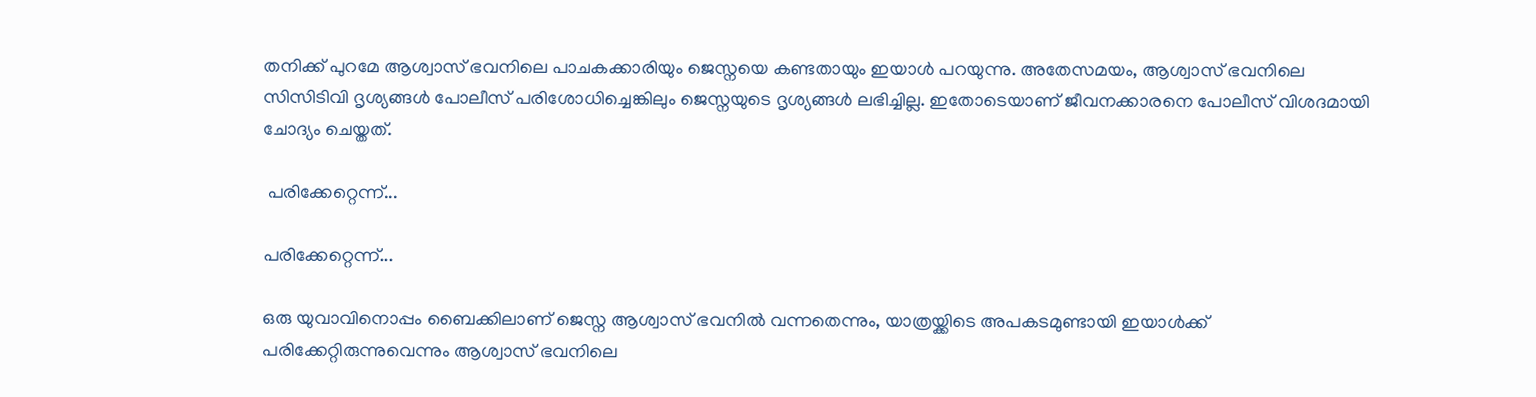തനിക്ക് പുറമേ ആശ്വാസ് ഭവനിലെ പാചകക്കാരിയും ജെസ്നയെ കണ്ടതായും ഇയാൾ പറയുന്നു. അതേസമയം, ആശ്വാസ് ഭവനിലെ സിസിടിവി ദൃശ്യങ്ങൾ പോലീസ് പരിശോധിച്ചെങ്കിലും ജെസ്നയുടെ ദൃശ്യങ്ങൾ ലഭിച്ചില്ല. ഇതോടെയാണ് ജീവനക്കാരനെ പോലീസ് വിശദമായി ചോദ്യം ചെയ്തത്.

 പരിക്കേറ്റെന്ന്...

പരിക്കേറ്റെന്ന്...

ഒരു യുവാവിനൊപ്പം ബൈക്കിലാണ് ജെസ്ന ആശ്വാസ് ഭവനിൽ വന്നതെന്നും, യാത്രയ്ക്കിടെ അപകടമുണ്ടായി ഇയാൾക്ക് പരിക്കേറ്റിരുന്നുവെന്നും ആശ്വാസ് ഭവനിലെ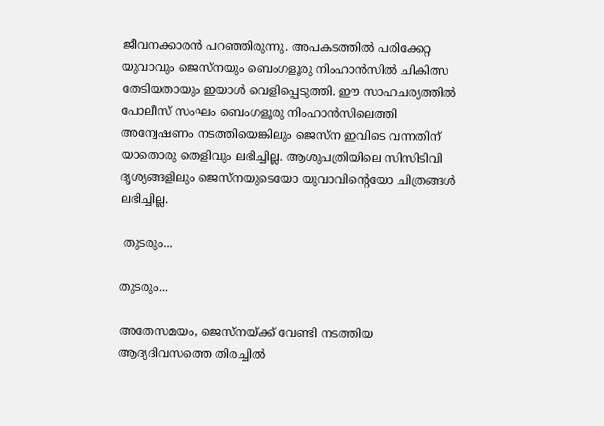ജീവനക്കാരൻ പറഞ്ഞിരുന്നു. അപകടത്തിൽ പരിക്കേറ്റ യുവാവും ജെസ്നയും ബെംഗളൂരു നിംഹാൻസിൽ ചികിത്സ തേടിയതായും ഇയാൾ വെളിപ്പെടുത്തി. ഈ സാഹചര്യത്തിൽ പോലീസ് സംഘം ബെംഗളൂരു നിംഹാൻസിലെത്തി അന്വേഷണം നടത്തിയെങ്കിലും ജെസ്ന ഇവിടെ വന്നതിന് യാതൊരു തെളിവും ലഭിച്ചില്ല. ആശുപത്രിയിലെ സിസിടിവി ദൃശ്യങ്ങളിലും ജെസ്നയുടെയോ യുവാവിന്റെയോ ചിത്രങ്ങൾ ലഭിച്ചില്ല.

 തുടരും...

തുടരും...

അതേസമയം, ജെസ്നയ്ക്ക് വേണ്ടി നടത്തിയ ആദ്യദിവസത്തെ തിരച്ചിൽ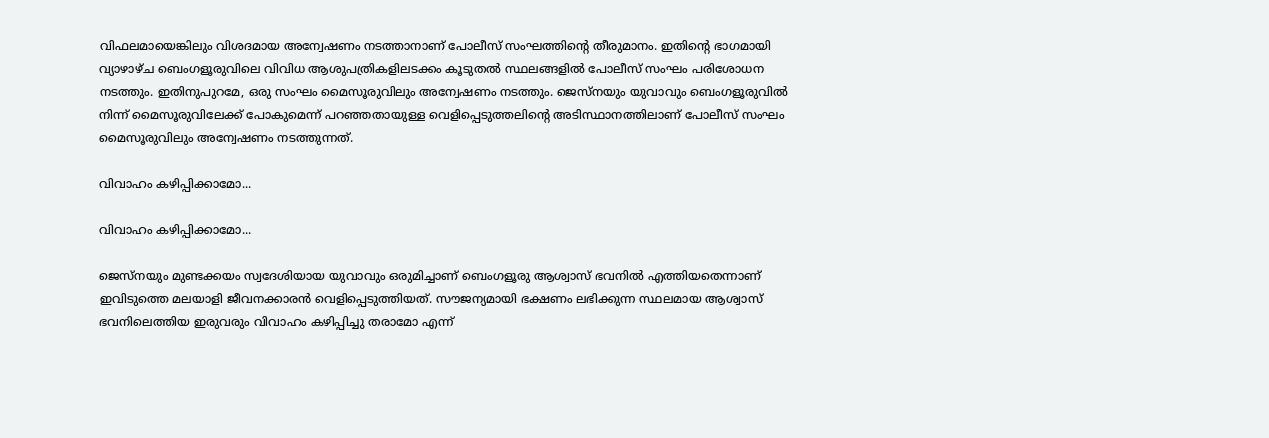വിഫലമായെങ്കിലും വിശദമായ അന്വേഷണം നടത്താനാണ് പോലീസ് സംഘത്തിന്റെ തീരുമാനം. ഇതിന്റെ ഭാഗമായി വ്യാഴാഴ്ച ബെംഗളൂരുവിലെ വിവിധ ആശുപത്രികളിലടക്കം കൂടുതൽ സ്ഥലങ്ങളിൽ പോലീസ് സംഘം പരിശോധന നടത്തും. ഇതിനുപുറമേ, ഒരു സംഘം മൈസൂരുവിലും അന്വേഷണം നടത്തും. ജെസ്നയും യുവാവും ബെംഗളൂരുവിൽ നിന്ന് മൈസൂരുവിലേക്ക് പോകുമെന്ന് പറഞ്ഞതായുള്ള വെളിപ്പെടുത്തലിന്റെ അടിസ്ഥാനത്തിലാണ് പോലീസ് സംഘം മൈസൂരുവിലും അന്വേഷണം നടത്തുന്നത്.

വിവാഹം കഴിപ്പിക്കാമോ...

വിവാഹം കഴിപ്പിക്കാമോ...

ജെസ്നയും മുണ്ടക്കയം സ്വദേശിയായ യുവാവും ഒരുമിച്ചാണ് ബെംഗളൂരു ആശ്വാസ് ഭവനിൽ എത്തിയതെന്നാണ് ഇവിടുത്തെ മലയാളി ജീവനക്കാരൻ വെളിപ്പെടുത്തിയത്. സൗജന്യമായി ഭക്ഷണം ലഭിക്കുന്ന സ്ഥലമായ ആശ്വാസ് ഭവനിലെത്തിയ ഇരുവരും വിവാഹം കഴിപ്പിച്ചു തരാമോ എന്ന്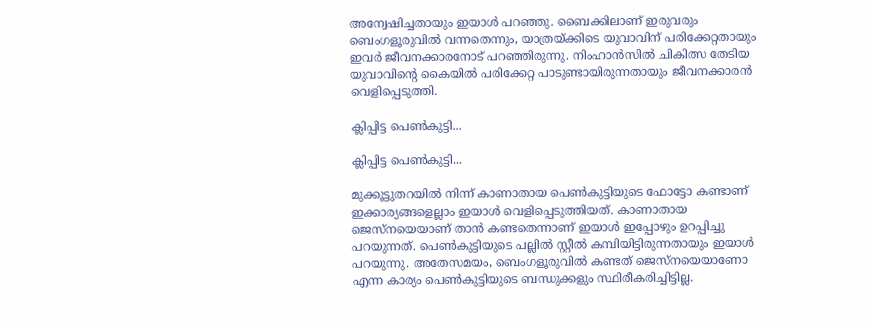അന്വേഷിച്ചതായും ഇയാൾ പറഞ്ഞു. ബൈക്കിലാണ് ഇരുവരും ബെംഗളൂരുവിൽ വന്നതെന്നും, യാത്രയ്ക്കിടെ യുവാവിന് പരിക്കേറ്റതായും ഇവർ ജീവനക്കാരനോട് പറഞ്ഞിരുന്നു. നിംഹാൻസിൽ ചികിത്സ തേടിയ യുവാവിന്റെ കൈയിൽ പരിക്കേറ്റ പാടുണ്ടായിരുന്നതായും ജീവനക്കാരൻ വെളിപ്പെടുത്തി.

ക്ലിപ്പിട്ട പെൺകുട്ടി...

ക്ലിപ്പിട്ട പെൺകുട്ടി...

മുക്കൂട്ടുതറയിൽ നിന്ന് കാണാതായ പെണ്‍കുട്ടിയുടെ ഫോട്ടോ കണ്ടാണ് ഇക്കാര്യങ്ങളെല്ലാം ഇയാൾ വെളിപ്പെടുത്തിയത്. കാണാതായ ജെസ്നയെയാണ് താൻ കണ്ടതെന്നാണ് ഇയാൾ ഇപ്പോഴും ഉറപ്പിച്ചു പറയുന്നത്. പെൺകുട്ടിയുടെ പല്ലിൽ സ്റ്റീൽ കമ്പിയിട്ടിരുന്നതായും ഇയാൾ പറയുന്നു. അതേസമയം, ബെംഗളൂരുവിൽ കണ്ടത് ജെസ്നയെയാണോ എന്ന കാര്യം പെൺകുട്ടിയുടെ ബന്ധുക്കളും സ്ഥിരീകരിച്ചിട്ടില്ല.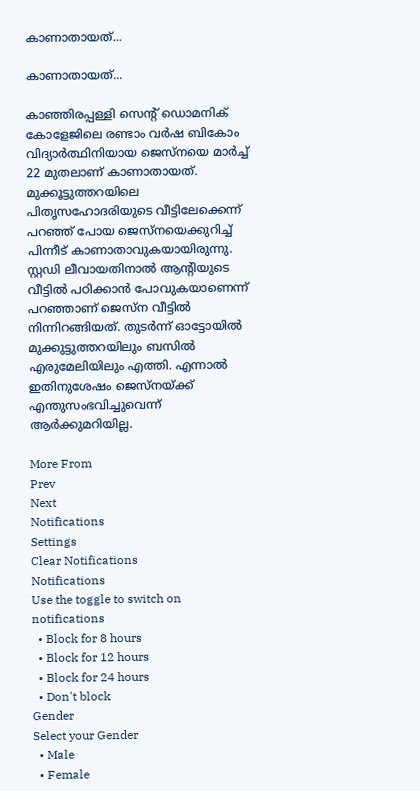കാണാതായത്...

കാണാതായത്...

കാഞ്ഞിരപ്പള്ളി സെന്റ് ഡൊമനിക് കോളേജിലെ രണ്ടാം വർഷ ബികോം വിദ്യാർത്ഥിനിയായ ജെസ്നയെ മാർച്ച് 22 മുതലാണ് കാണാതായത്. മുക്കൂട്ടുത്തറയിലെ പിതൃസഹോദരിയുടെ വീട്ടിലേക്കെന്ന് പറഞ്ഞ് പോയ ജെസ്നയെക്കുറിച്ച് പിന്നീട് കാണാതാവുകയായിരുന്നു. സ്റ്റഡി ലീവായതിനാൽ ആന്റിയുടെ വീട്ടിൽ പഠിക്കാൻ പോവുകയാണെന്ന് പറഞ്ഞാണ് ജെസ്ന വീട്ടിൽ നിന്നിറങ്ങിയത്. തുടർന്ന് ഓട്ടോയിൽ മുക്കുട്ടുത്തറയിലും ബസിൽ എരുമേലിയിലും എത്തി. എന്നാൽ ഇതിനുശേഷം ജെസ്നയ്ക്ക് എന്തുസംഭവിച്ചുവെന്ന് ആർക്കുമറിയില്ല.

More From
Prev
Next
Notifications
Settings
Clear Notifications
Notifications
Use the toggle to switch on notifications
  • Block for 8 hours
  • Block for 12 hours
  • Block for 24 hours
  • Don't block
Gender
Select your Gender
  • Male
  • Female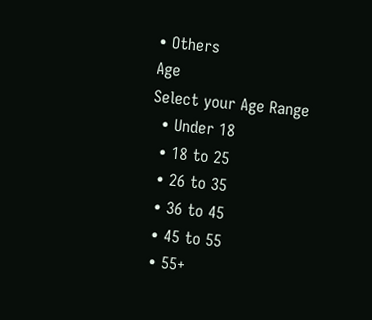• Others
Age
Select your Age Range
  • Under 18
  • 18 to 25
  • 26 to 35
  • 36 to 45
  • 45 to 55
  • 55+